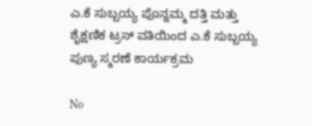ಎ.ಕೆ ಸುಬ್ಬಯ್ಯ ಪೊನ್ನಮ್ಮ ದತ್ತಿ ಮತ್ತು ಶೈಕ್ಷಣಿಕ ಟ್ರಸ್ ವತಿಯಿಂದ ಎ.ಕೆ ಸುಬ್ಬಯ್ಯ ಪುಣ್ಯ ಸ್ಮರಣೆ ಕಾರ್ಯಕ್ರಮ

No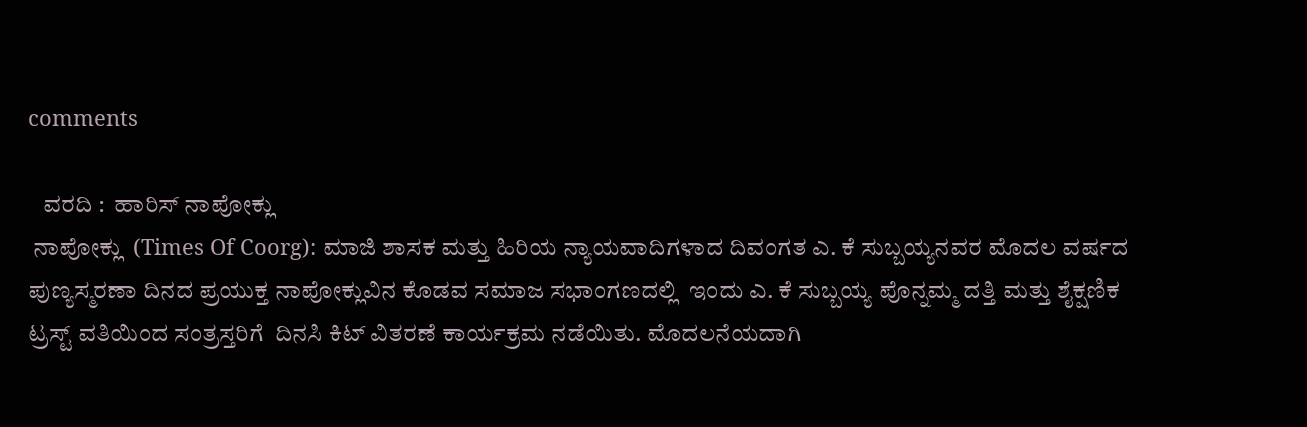comments

   ವರದಿ :  ಹಾರಿಸ್ ನಾಪೋಕ್ಲು
 ನಾಪೋಕ್ಲು  (Times Of Coorg): ಮಾಜಿ ಶಾಸಕ ಮತ್ತು ಹಿರಿಯ ನ್ಯಾಯವಾದಿಗಳಾದ ದಿವಂಗತ ಎ. ಕೆ ಸುಬ್ಬಯ್ಯನವರ ಮೊದಲ ವರ್ಷದ ಪುಣ್ಯಸ್ಮರಣಾ ದಿನದ ಪ್ರಯುಕ್ತ ನಾಪೋಕ್ಲುವಿನ ಕೊಡವ ಸಮಾಜ ಸಭಾಂಗಣದಲ್ಲಿ  ಇಂದು ಎ. ಕೆ ಸುಬ್ಬಯ್ಯ ಪೊನ್ನಮ್ಮ ದತ್ತಿ ಮತ್ತು ಶೈಕ್ಷಣಿಕ ಟ್ರಸ್ಟ್ ವತಿಯಿಂದ ಸಂತ್ರಸ್ತರಿಗೆ  ದಿನಸಿ ಕಿಟ್ ವಿತರಣೆ ಕಾರ್ಯಕ್ರಮ ನಡೆಯಿತು. ಮೊದಲನೆಯದಾಗಿ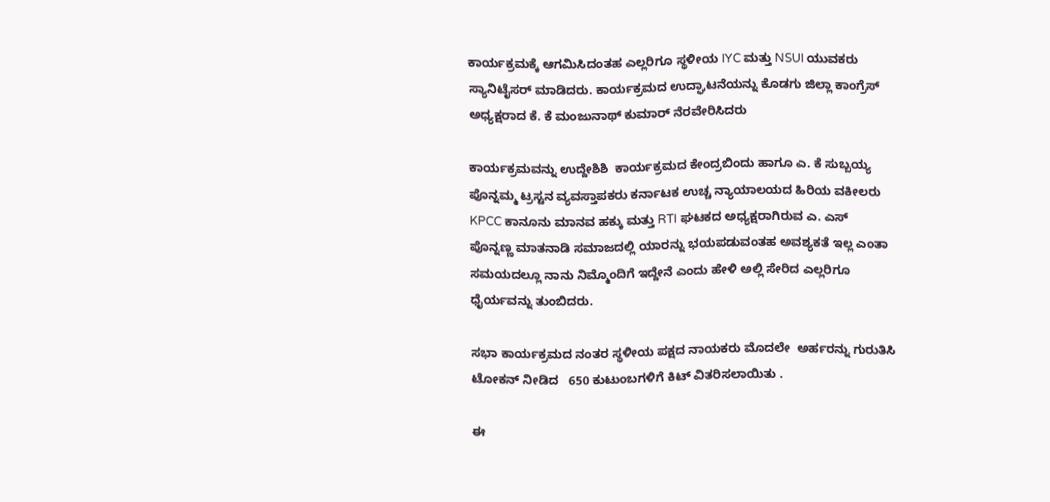ಕಾರ್ಯಕ್ರಮಕ್ಕೆ ಆಗಮಿಸಿದಂತಹ ಎಲ್ಲರಿಗೂ ಸ್ಥಳೀಯ IYC ಮತ್ತು NSUI ಯುವಕರು ಸ್ಯಾನಿಟೈಸರ್ ಮಾಡಿದರು. ಕಾರ್ಯಕ್ರಮದ ಉದ್ಘಾಟನೆಯನ್ನು ಕೊಡಗು ಜಿಲ್ಲಾ ಕಾಂಗ್ರೆಸ್ ಅಧ್ಯಕ್ಷರಾದ ಕೆ. ಕೆ ಮಂಜುನಾಥ್ ಕುಮಾರ್ ನೆರವೇರಿಸಿದರು

ಕಾರ್ಯಕ್ರಮವನ್ನು ಉದ್ದೇಶಿಶಿ  ಕಾರ್ಯಕ್ರಮದ ಕೇಂದ್ರಬಿಂದು ಹಾಗೂ ಎ. ಕೆ ಸುಬ್ಬಯ್ಯ ಪೊನ್ನಮ್ಮ ಟ್ರಸ್ಟನ ವ್ಯವಸ್ತಾಪಕರು ಕರ್ನಾಟಕ ಉಚ್ಚ ನ್ಯಾಯಾಲಯದ ಹಿರಿಯ ವಕೀಲರು KPCC ಕಾನೂನು ಮಾನವ ಹಕ್ಕು ಮತ್ತು RTI ಘಟಕದ ಅಧ್ಯಕ್ಷರಾಗಿರುವ ಎ. ಎಸ್ ಪೊನ್ನಣ್ಣ ಮಾತನಾಡಿ ಸಮಾಜದಲ್ಲಿ ಯಾರನ್ನು ಭಯಪಡುವಂತಹ ಅವಶ್ಯಕತೆ ಇಲ್ಲ ಎಂತಾ ಸಮಯದಲ್ಲೂ ನಾನು ನಿಮ್ಮೊಂದಿಗೆ ಇದ್ದೇನೆ ಎಂದು ಹೇಳಿ ಅಲ್ಲಿ ಸೇರಿದ ಎಲ್ಲರಿಗೂ ಧೈರ್ಯವನ್ನು ತುಂಬಿದರು.

ಸಭಾ ಕಾರ್ಯಕ್ರಮದ ನಂತರ ಸ್ಥಳೀಯ ಪಕ್ಷದ ನಾಯಕರು ಮೊದಲೇ  ಅರ್ಹರನ್ನು ಗುರುತಿಸಿ ಟೋಕನ್ ನೀಡಿದ   650 ಕುಟುಂಬಗಳಿಗೆ ಕಿಟ್ ವಿತರಿಸಲಾಯಿತು .

ಈ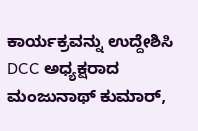ಕಾರ್ಯಕ್ರವನ್ನು ಉದ್ದೇಶಿಸಿ  DCC ಅಧ್ಯಕ್ಷರಾದ ಮಂಜುನಾಥ್ ಕುಮಾರ್,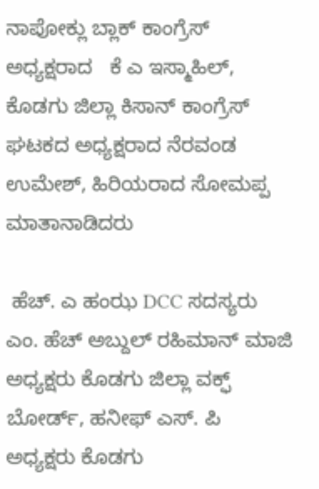ನಾಪೋಕ್ಲು ಬ್ಲಾಕ್ ಕಾಂಗ್ರೆಸ್ ಅಧ್ಯಕ್ಷರಾದ   ಕೆ ಎ ಇಸ್ಮಾಹಿಲ್, ಕೊಡಗು ಜಿಲ್ಲಾ ಕಿಸಾನ್ ಕಾಂಗ್ರೆಸ್ ಘಟಕದ ಅಧ್ಯಕ್ಷರಾದ ನೆರವಂಡ ಉಮೇಶ್, ಹಿರಿಯರಾದ ಸೋಮಪ್ಪ ಮಾತಾನಾಡಿದರು

 ಹೆಚ್. ಎ ಹಂಝ DCC ಸದಸ್ಯರು
ಎಂ. ಹೆಚ್ ಅಬ್ದುಲ್ ರಹಿಮಾನ್ ಮಾಜಿ ಅಧ್ಯಕ್ಷರು ಕೊಡಗು ಜಿಲ್ಲಾ ವಕ್ಫ್ ಬೋರ್ಡ್, ಹನೀಫ್ ಎಸ್. ಪಿ
ಅಧ್ಯಕ್ಷರು ಕೊಡಗು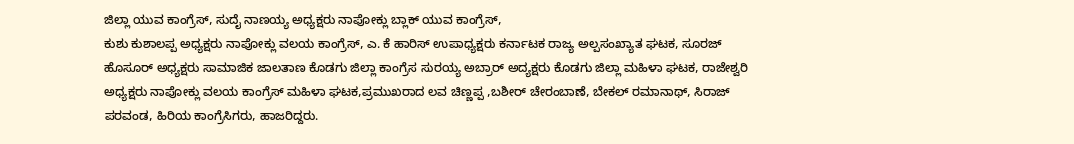ಜಿಲ್ಲಾ ಯುವ ಕಾಂಗ್ರೆಸ್, ಸುದೈ ನಾಣಯ್ಯ ಅಧ್ಯಕ್ಷರು ನಾಪೋಕ್ಲು ಬ್ಲಾಕ್ ಯುವ ಕಾಂಗ್ರೆಸ್,
ಕುಶು ಕುಶಾಲಪ್ಪ ಅಧ್ಯಕ್ಷರು ನಾಪೋಕ್ಲು ವಲಯ ಕಾಂಗ್ರೆಸ್, ಎ. ಕೆ ಹಾರಿಸ್ ಉಪಾಧ್ಯಕ್ಷರು ಕರ್ನಾಟಕ ರಾಜ್ಯ ಅಲ್ಪಸಂಖ್ಯಾತ ಘಟಕ, ಸೂರಜ್ ಹೊಸೂರ್ ಅಧ್ಯಕ್ಷರು ಸಾಮಾಜಿಕ ಜಾಲತಾಣ ಕೊಡಗು ಜಿಲ್ಲಾ ಕಾಂಗ್ರೆಸ ಸುರಯ್ಯ ಅಬ್ರಾರ್ ಅದ್ಯಕ್ಷರು ಕೊಡಗು ಜಿಲ್ಲಾ ಮಹಿಳಾ ಘಟಕ, ರಾಜೇಶ್ವರಿ ಅಧ್ಯಕ್ಷರು ನಾಪೋಕ್ಲು ವಲಯ ಕಾಂಗ್ರೆಸ್ ಮಹಿಳಾ ಘಟಕ,ಪ್ರಮುಖರಾದ ಲವ ಚಿಣ್ಣಪ್ಪ ,ಬಶೀರ್ ಚೇರಂಬಾಣೆ, ಬೇಕಲ್ ರಮಾನಾಥ್, ಸಿರಾಜ್ ಪರವಂಡ, ಹಿರಿಯ ಕಾಂಗ್ರೆಸಿಗರು, ಹಾಜರಿದ್ದರು.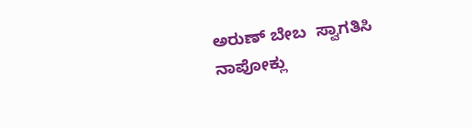ಅರುಣ್ ಬೇಬ  ಸ್ವಾಗತಿಸಿ ನಾಪೋಕ್ಲು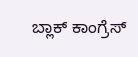ಬ್ಲಾಕ್ ಕಾಂಗ್ರೆಸ್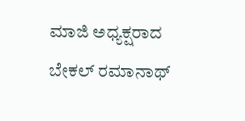ಮಾಜಿ ಅಧ್ಯಕ್ಷರಾದ ಬೇಕಲ್ ರಮಾನಾಥ್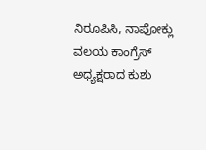ನಿರೂಪಿಸಿ, ನಾಪೋಕ್ಲು ವಲಯ ಕಾಂಗ್ರೆಸ್ ಅಧ್ಯಕ್ಷರಾದ ಕುಶು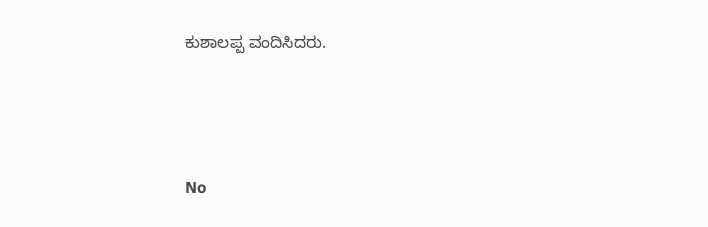ಕುಶಾಲಪ್ಪ ವಂದಿಸಿದರು.




No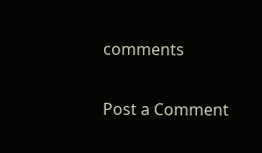comments

Post a Comment